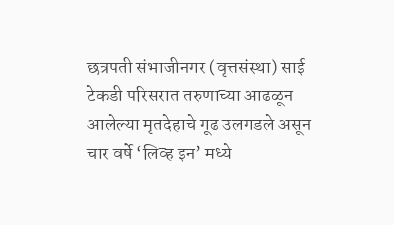छत्रपती संभाजीनगर (वृत्तसंस्था) साई टेकडी परिसरात तरुणाच्या आढळून आलेल्या मृतदेहाचे गूढ उलगडले असून चार वर्षे ‘लिव्ह इन’ मध्ये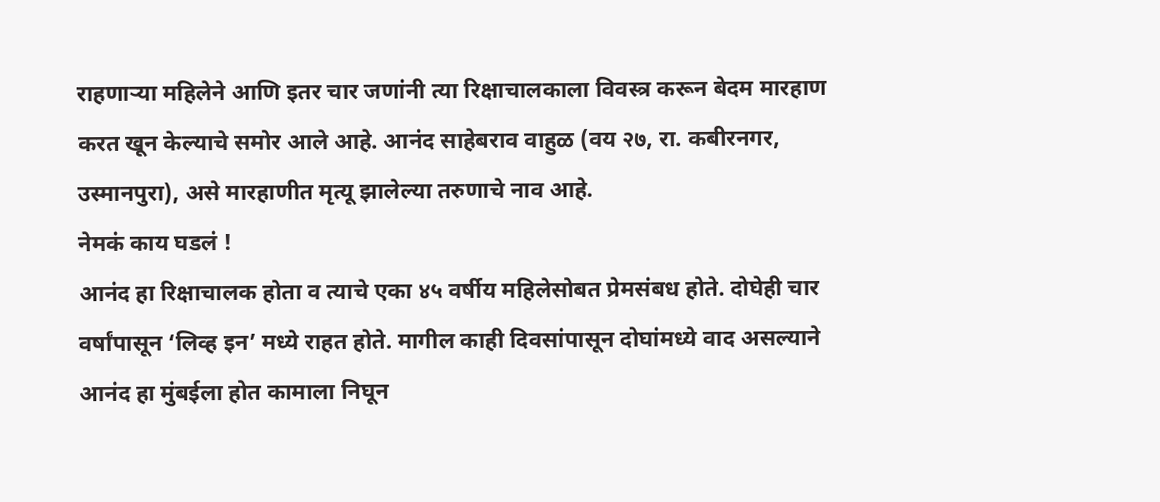राहणाऱ्या महिलेने आणि इतर चार जणांनी त्या रिक्षाचालकाला विवस्त्र करून बेदम मारहाण करत खून केल्याचे समोर आले आहे. आनंद साहेबराव वाहुळ (वय २७, रा. कबीरनगर, उस्मानपुरा), असे मारहाणीत मृत्यू झालेल्या तरुणाचे नाव आहे.
नेमकं काय घडलं !
आनंद हा रिक्षाचालक होता व त्याचे एका ४५ वर्षीय महिलेसोबत प्रेमसंबध होते. दोघेही चार वर्षांपासून ‘लिव्ह इन’ मध्ये राहत होते. मागील काही दिवसांपासून दोघांमध्ये वाद असल्याने आनंद हा मुंबईला होत कामाला निघून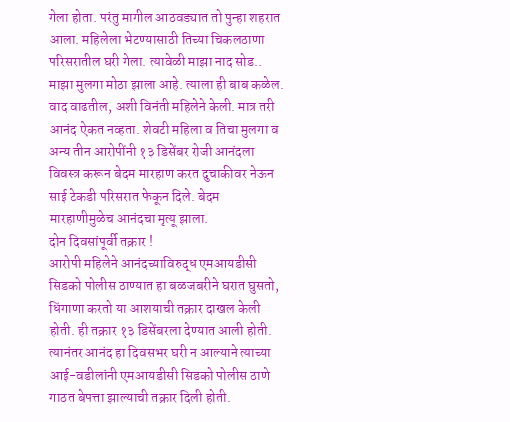गेला होता. परंतु मागील आठवड्यात तो पुन्हा शहरात आला. महिलेला भेटण्यासाठी तिच्या चिकलठाणा परिसरातील घरी गेला. त्यावेळी माझा नाद सोड.. माझा मुलगा मोठा झाला आहे. त्याला ही बाब कळेल. वाद वाढतील, अशी विनंती महिलेने केली. मात्र तरी आनंद ऐकत नव्हता. शेवटी महिला व तिचा मुलगा व अन्य तीन आरोपींनी १३ डिसेंबर रोजी आनंदला विवस्त्र करून बेदम मारहाण करत दुचाकीवर नेऊन साई टेकडी परिसरात फेकून दिले. बेदम मारहाणीमुळेच आनंदचा मृत्यू झाला.
दोन दिवसांपूर्वी तक्रार !
आरोपी महिलेने आनंदच्याविरुद्ध एमआयडीसी सिडको पोलीस ठाण्यात हा बळजबरीने घरात घुसतो, धिंगाणा करतो या आशयाची तक्रार दाखल केली होती. ही तक्रार १३ डिसेंबरला देण्यात आली होती. त्यानंतर आनंद हा दिवसभर घरी न आल्याने त्याच्या आई-वडीलांनी एमआयडीसी सिडको पोलीस ठाणे गाठत बेपत्ता झाल्याची तक्रार दिली होती.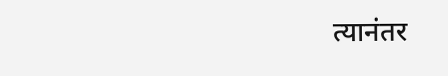त्यानंतर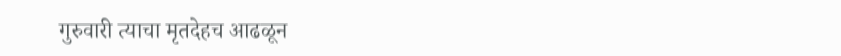गुरुवारी त्याचा मृतदेहच आढळून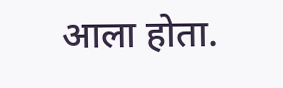आला होता.